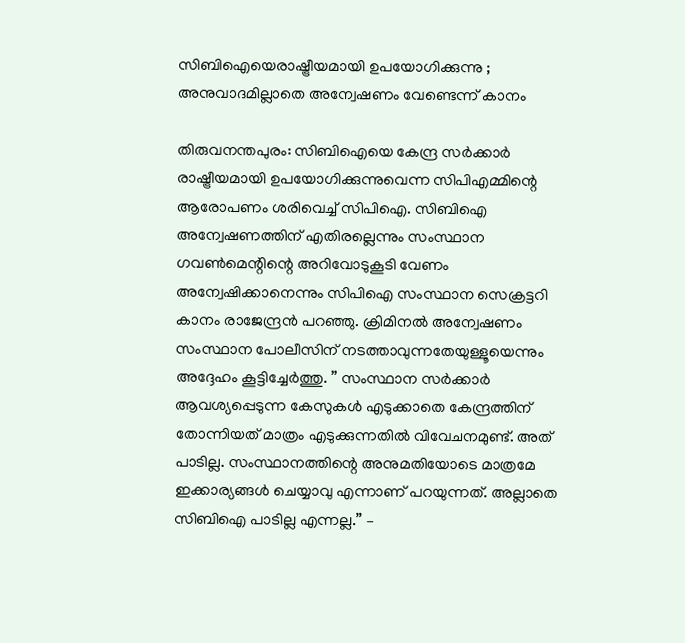സിബിഐയെരാഷ്ട്രീയമായി ഉപയോഗിക്കുന്നു ; അനുവാദമില്ലാതെ അന്വേഷണം വേണ്ടെന്ന് കാനം

തിരുവനന്തപുരം: സിബിഐയെ കേന്ദ്ര സർക്കാർ രാഷ്ട്രീയമായി ഉപയോഗിക്കുന്നുവെന്ന സിപിഎമ്മിന്റെ ആരോപണം ശരിവെച്ച് സിപിഐ. സിബിഐ അന്വേഷണത്തിന് എതിരല്ലെന്നും സംസ്ഥാന ഗവൺമെന്റിന്റെ അറിവോടുകൂടി വേണം അന്വേഷിക്കാനെന്നും സിപിഐ സംസ്ഥാന സെക്രട്ടറി കാനം രാജേന്ദ്രൻ പറഞ്ഞു. ക്രിമിനൽ അന്വേഷണം സംസ്ഥാന പോലീസിന് നടത്താവുന്നതേയുള്ളൂയെന്നും അദ്ദേഹം കൂട്ടിച്ചേർത്തു. ” സംസ്ഥാന സർക്കാർ ആവശ്യപ്പെടുന്ന കേസുകൾ എടുക്കാതെ കേന്ദ്രത്തിന് തോന്നിയത് മാത്രം എടുക്കുന്നതിൽ വിവേചനമുണ്ട്. അത് പാടില്ല. സംസ്ഥാനത്തിന്റെ അനുമതിയോടെ മാത്രമേ ഇക്കാര്യങ്ങൾ ചെയ്യാവു എന്നാണ് പറയുന്നത്. അല്ലാതെ സിബിഐ പാടില്ല എന്നല്ല.” –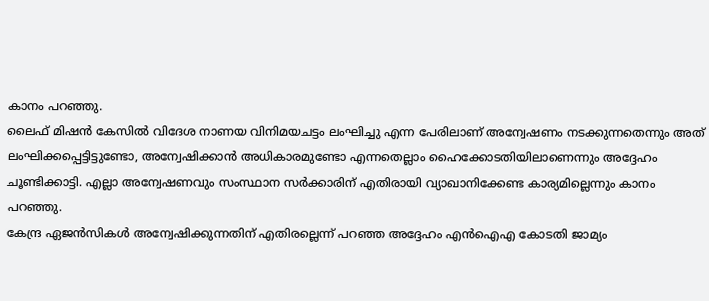കാനം പറഞ്ഞു.
ലൈഫ് മിഷൻ കേസിൽ വിദേശ നാണയ വിനിമയചട്ടം ലംഘിച്ചു എന്ന പേരിലാണ് അന്വേഷണം നടക്കുന്നതെന്നും അത് ലംഘിക്കപ്പെട്ടിട്ടുണ്ടോ, അന്വേഷിക്കാൻ അധികാരമുണ്ടോ എന്നതെല്ലാം ഹൈക്കോടതിയിലാണെന്നും അദ്ദേഹം ചൂണ്ടിക്കാട്ടി. എല്ലാ അന്വേഷണവും സംസ്ഥാന സർക്കാരിന് എതിരായി വ്യാഖാനിക്കേണ്ട കാര്യമില്ലെന്നും കാനം പറഞ്ഞു.
കേന്ദ്ര ഏജൻസികൾ അന്വേഷിക്കുന്നതിന് എതിരല്ലെന്ന് പറഞ്ഞ അദ്ദേഹം എൻഐഎ കോടതി ജാമ്യം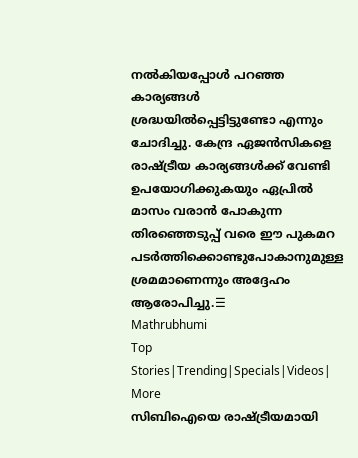നൽകിയപ്പോൾ പറഞ്ഞ കാര്യങ്ങൾ ശ്രദ്ധയിൽപ്പെട്ടിട്ടുണ്ടോ എന്നും ചോദിച്ചു. കേന്ദ്ര ഏജൻസികളെ രാഷ്ട്രീയ കാര്യങ്ങൾക്ക് വേണ്ടി ഉപയോഗിക്കുകയും ഏപ്രിൽ മാസം വരാൻ പോകുന്ന തിരഞ്ഞെടുപ്പ് വരെ ഈ പുകമറ പടർത്തിക്കൊണ്ടുപോകാനുമുള്ള ശ്രമമാണെന്നും അദ്ദേഹം ആരോപിച്ചു.☰
Mathrubhumi
Top Stories|Trending|Specials|Videos| More
സിബിഐയെ രാഷ്ട്രീയമായി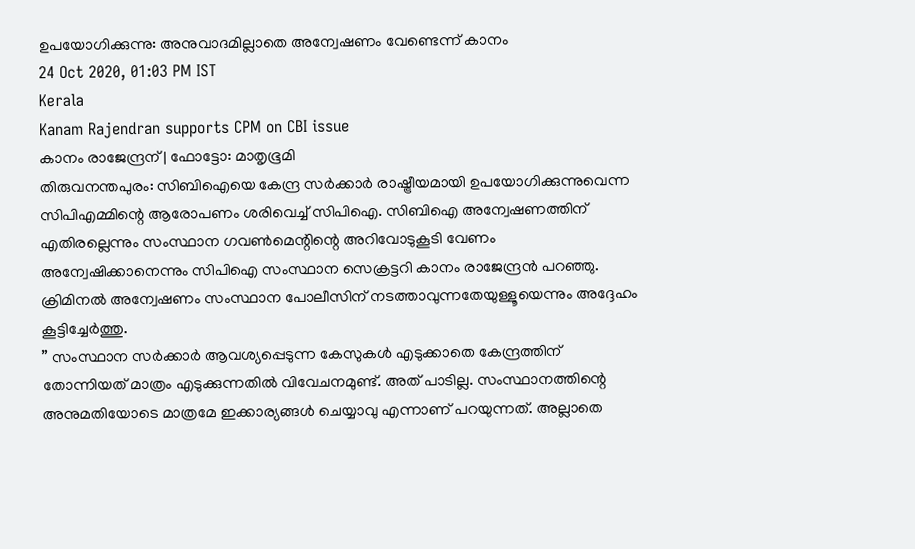ഉപയോഗിക്കുന്നു: അനുവാദമില്ലാതെ അന്വേഷണം വേണ്ടെന്ന് കാനം
24 Oct 2020, 01:03 PM IST
Kerala
Kanam Rajendran supports CPM on CBI issue
കാനം രാജേന്ദ്രന് | ഫോട്ടോ: മാതൃഭൂമി
തിരുവനന്തപുരം: സിബിഐയെ കേന്ദ്ര സർക്കാർ രാഷ്ട്രീയമായി ഉപയോഗിക്കുന്നുവെന്ന സിപിഎമ്മിന്റെ ആരോപണം ശരിവെച്ച് സിപിഐ. സിബിഐ അന്വേഷണത്തിന് എതിരല്ലെന്നും സംസ്ഥാന ഗവൺമെന്റിന്റെ അറിവോടുകൂടി വേണം അന്വേഷിക്കാനെന്നും സിപിഐ സംസ്ഥാന സെക്രട്ടറി കാനം രാജേന്ദ്രൻ പറഞ്ഞു. ക്രിമിനൽ അന്വേഷണം സംസ്ഥാന പോലീസിന് നടത്താവുന്നതേയുള്ളൂയെന്നും അദ്ദേഹം കൂട്ടിച്ചേർത്തു.
” സംസ്ഥാന സർക്കാർ ആവശ്യപ്പെടുന്ന കേസുകൾ എടുക്കാതെ കേന്ദ്രത്തിന് തോന്നിയത് മാത്രം എടുക്കുന്നതിൽ വിവേചനമുണ്ട്. അത് പാടില്ല. സംസ്ഥാനത്തിന്റെ അനുമതിയോടെ മാത്രമേ ഇക്കാര്യങ്ങൾ ചെയ്യാവു എന്നാണ് പറയുന്നത്. അല്ലാതെ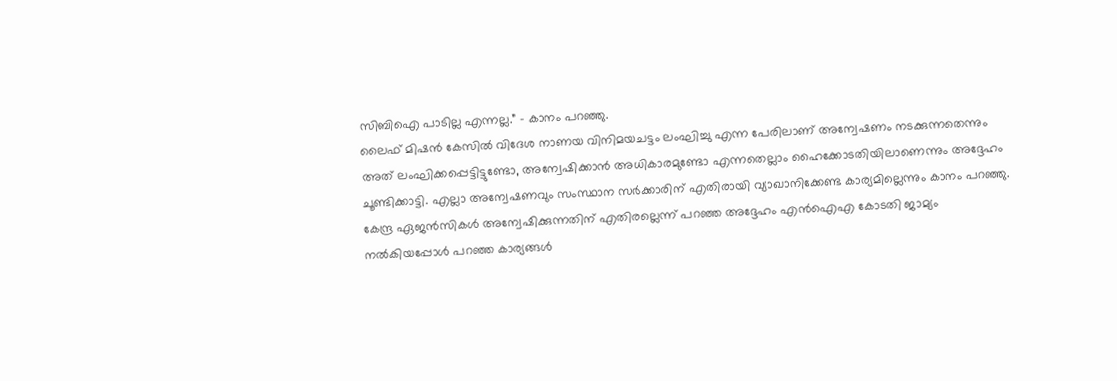സിബിഐ പാടില്ല എന്നല്ല.” – കാനം പറഞ്ഞു.
ലൈഫ് മിഷൻ കേസിൽ വിദേശ നാണയ വിനിമയചട്ടം ലംഘിച്ചു എന്ന പേരിലാണ് അന്വേഷണം നടക്കുന്നതെന്നും അത് ലംഘിക്കപ്പെട്ടിട്ടുണ്ടോ, അന്വേഷിക്കാൻ അധികാരമുണ്ടോ എന്നതെല്ലാം ഹൈക്കോടതിയിലാണെന്നും അദ്ദേഹം ചൂണ്ടിക്കാട്ടി. എല്ലാ അന്വേഷണവും സംസ്ഥാന സർക്കാരിന് എതിരായി വ്യാഖാനിക്കേണ്ട കാര്യമില്ലെന്നും കാനം പറഞ്ഞു.
കേന്ദ്ര ഏജൻസികൾ അന്വേഷിക്കുന്നതിന് എതിരല്ലെന്ന് പറഞ്ഞ അദ്ദേഹം എൻഐഎ കോടതി ജാമ്യം നൽകിയപ്പോൾ പറഞ്ഞ കാര്യങ്ങൾ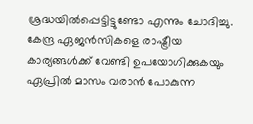ശ്രദ്ധയിൽപ്പെട്ടിട്ടുണ്ടോ എന്നും ചോദിച്ചു. കേന്ദ്ര ഏജൻസികളെ രാഷ്ട്രീയ കാര്യങ്ങൾക്ക് വേണ്ടി ഉപയോഗിക്കുകയും ഏപ്രിൽ മാസം വരാൻ പോകുന്ന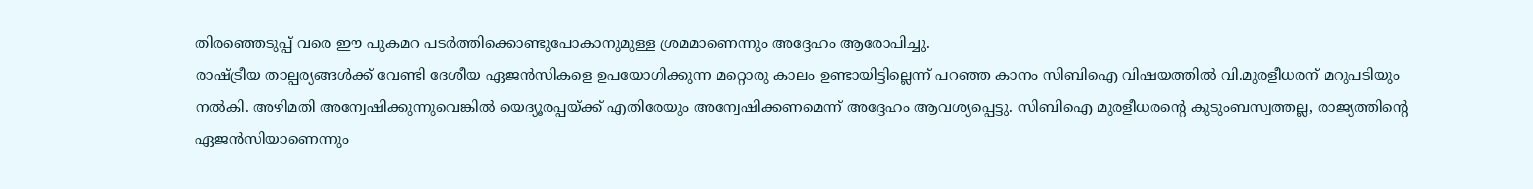തിരഞ്ഞെടുപ്പ് വരെ ഈ പുകമറ പടർത്തിക്കൊണ്ടുപോകാനുമുള്ള ശ്രമമാണെന്നും അദ്ദേഹം ആരോപിച്ചു.
രാഷ്ട്രീയ താല്പര്യങ്ങൾക്ക് വേണ്ടി ദേശീയ ഏജൻസികളെ ഉപയോഗിക്കുന്ന മറ്റൊരു കാലം ഉണ്ടായിട്ടില്ലെന്ന് പറഞ്ഞ കാനം സിബിഐ വിഷയത്തിൽ വി.മുരളീധരന് മറുപടിയും നൽകി. അഴിമതി അന്വേഷിക്കുന്നുവെങ്കിൽ യെദ്യൂരപ്പയ്ക്ക് എതിരേയും അന്വേഷിക്കണമെന്ന് അദ്ദേഹം ആവശ്യപ്പെട്ടു. സിബിഐ മുരളീധരന്റെ കുടുംബസ്വത്തല്ല, രാജ്യത്തിന്റെ ഏജൻസിയാണെന്നും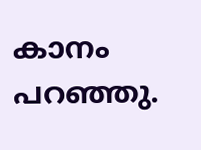കാനം പറഞ്ഞു.